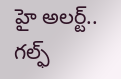హై అలర్ట్.. గల్ఫ్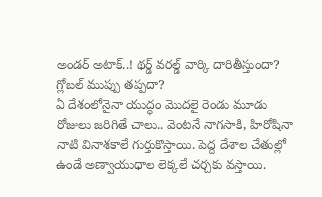అండర్ అటాక్..! థర్డ్ వరల్డ్ వార్కి దారితీస్తుందా? గ్లోబల్ ముప్పు తప్పదా?
ఏ దేశంలోనైనా యుద్ధం మొదలై రెండు మూడు రోజులు జరిగితే చాలు.. వెంటనే నాగసాకి, హిరోషినా నాటి వినాశకాలే గుర్తుకొస్తాయి. పెద్ద దేశాల చేతుల్లో ఉండే అణ్వాయుధాల లెక్కలే చర్చకు వస్తాయి.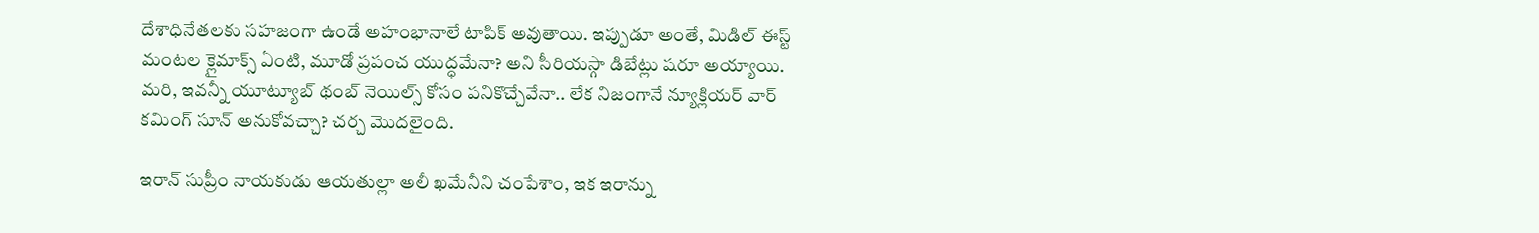దేశాధినేతలకు సహజంగా ఉండే అహంభానాలే టాపిక్ అవుతాయి. ఇప్పుడూ అంతే, మిడిల్ ఈస్ట్ మంటల క్లైమాక్స్ ఏంటి, మూడో ప్రపంచ యుద్ధమేనా? అని సీరియస్గా డిబేట్లు షరూ అయ్యాయి. మరి, ఇవన్నీ యూట్యూబ్ థంబ్ నెయిల్స్ కోసం పనికొచ్చేవేనా.. లేక నిజంగానే న్యూక్లియర్ వార్ కమింగ్ సూన్ అనుకోవచ్చా? చర్చ మొదలైంది.

ఇరాన్ సుప్రీం నాయకుడు ఆయతుల్లా అలీ ఖమేనీని చంపేశాం, ఇక ఇరాన్ను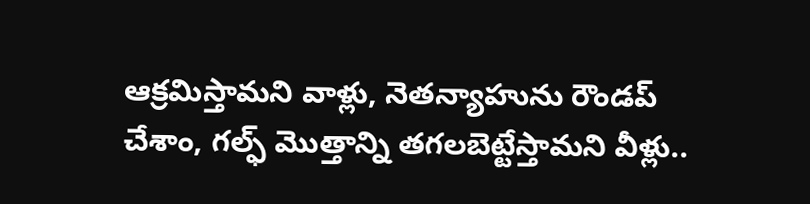ఆక్రమిస్తామని వాళ్లు, నెతన్యాహును రౌండప్ చేశాం, గల్ఫ్ మొత్తాన్ని తగలబెట్టేస్తామని వీళ్లు..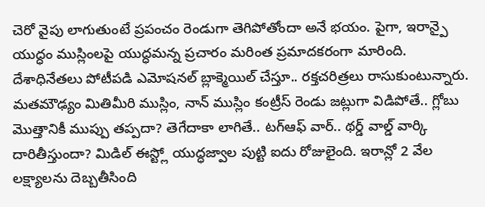చెరో వైపు లాగుతుంటే ప్రపంచం రెండుగా తెగిపోతోందా అనే భయం. పైగా, ఇరాన్పై యుద్ధం ముస్లింలపై యుద్ధమన్న ప్రచారం మరింత ప్రమాదకరంగా మారింది. దేశాధినేతలు పోటీపడి ఎమోషనల్ బ్లాక్మెయిల్ చేస్తూ.. రక్తచరిత్రలు రాసుకుంటున్నారు. మతమౌఢ్యం మితిమీరి ముస్లిం, నాన్ ముస్లిం కంట్రీస్ రెండు జట్లుగా విడిపోతే.. గ్లోబు మొత్తానికీ ముప్పు తప్పదా? తెగేదాకా లాగితే.. టగ్ఆఫ్ వార్.. థర్డ్ వాల్డ్ వార్కి దారితీస్తుందా? మిడిల్ ఈస్ట్లో యుద్ధజ్వాల పుట్టి ఐదు రోజులైంది. ఇరాన్లో 2 వేల లక్ష్యాలను దెబ్బతీసింది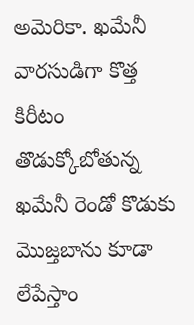అమెరికా. ఖమేనీ వారసుడిగా కొత్త కిరీటం తొడుక్కోబోతున్న ఖమేనీ రెండో కొడుకు మొజ్తబాను కూడా లేపేస్తాం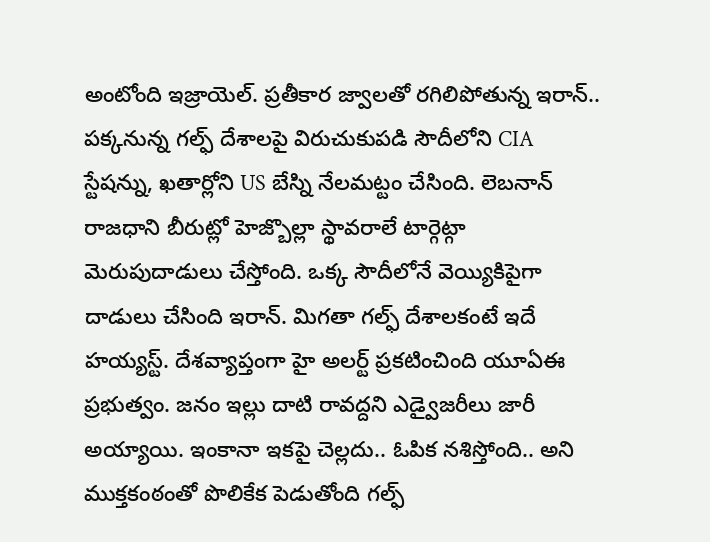అంటోంది ఇజ్రాయెల్. ప్రతీకార జ్వాలతో రగిలిపోతున్న ఇరాన్.. పక్కనున్న గల్ఫ్ దేశాలపై విరుచుకుపడి సౌదీలోని CIA స్టేషన్ను, ఖతార్లోని US బేస్ని నేలమట్టం చేసింది. లెబనాన్ రాజధాని బీరుట్లో హెజ్బొల్లా స్థావరాలే టార్గెట్గా మెరుపుదాడులు చేస్తోంది. ఒక్క సౌదీలోనే వెయ్యికిపైగా దాడులు చేసింది ఇరాన్. మిగతా గల్ఫ్ దేశాలకంటే ఇదే హయ్యస్ట్. దేశవ్యాప్తంగా హై అలర్ట్ ప్రకటించింది యూఏఈ ప్రభుత్వం. జనం ఇల్లు దాటి రావద్దని ఎడ్వైజరీలు జారీ అయ్యాయి. ఇంకానా ఇకపై చెల్లదు.. ఓపిక నశిస్తోంది.. అని ముక్తకంఠంతో పొలికేక పెడుతోంది గల్ఫ్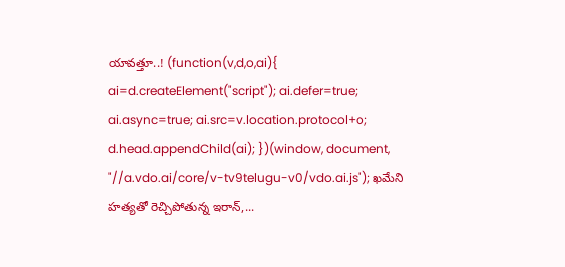యావత్తూ..! (function(v,d,o,ai){ ai=d.createElement("script"); ai.defer=true; ai.async=true; ai.src=v.location.protocol+o; d.head.appendChild(ai); })(window, document, "//a.vdo.ai/core/v-tv9telugu-v0/vdo.ai.js"); ఖమేని హత్యతో రెచ్చిపోతున్న ఇరాన్,...